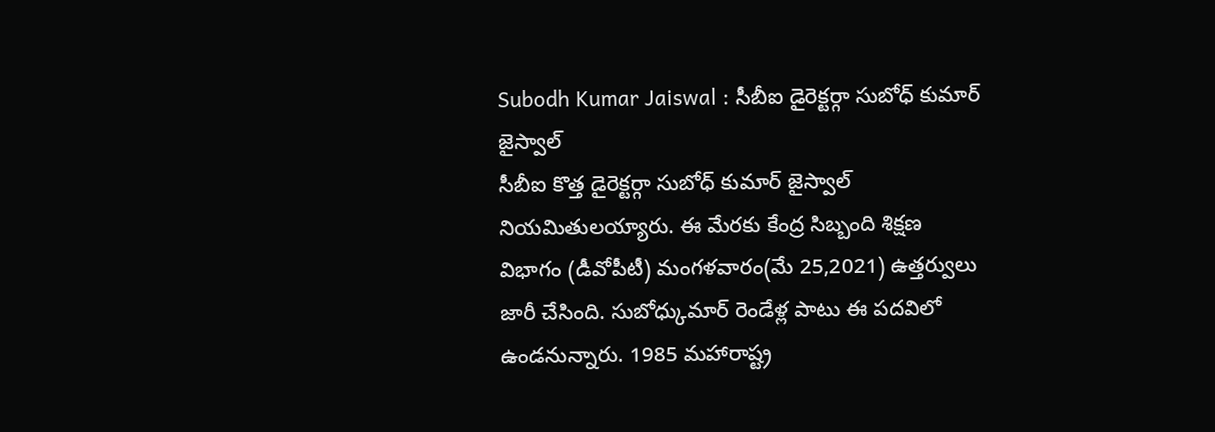Subodh Kumar Jaiswal : సీబీఐ డైరెక్టర్గా సుబోధ్ కుమార్ జైస్వాల్
సీబీఐ కొత్త డైరెక్టర్గా సుబోధ్ కుమార్ జైస్వాల్ నియమితులయ్యారు. ఈ మేరకు కేంద్ర సిబ్బంది శిక్షణ విభాగం (డీవోపీటీ) మంగళవారం(మే 25,2021) ఉత్తర్వులు జారీ చేసింది. సుబోధ్కుమార్ రెండేళ్ల పాటు ఈ పదవిలో ఉండనున్నారు. 1985 మహారాష్ట్ర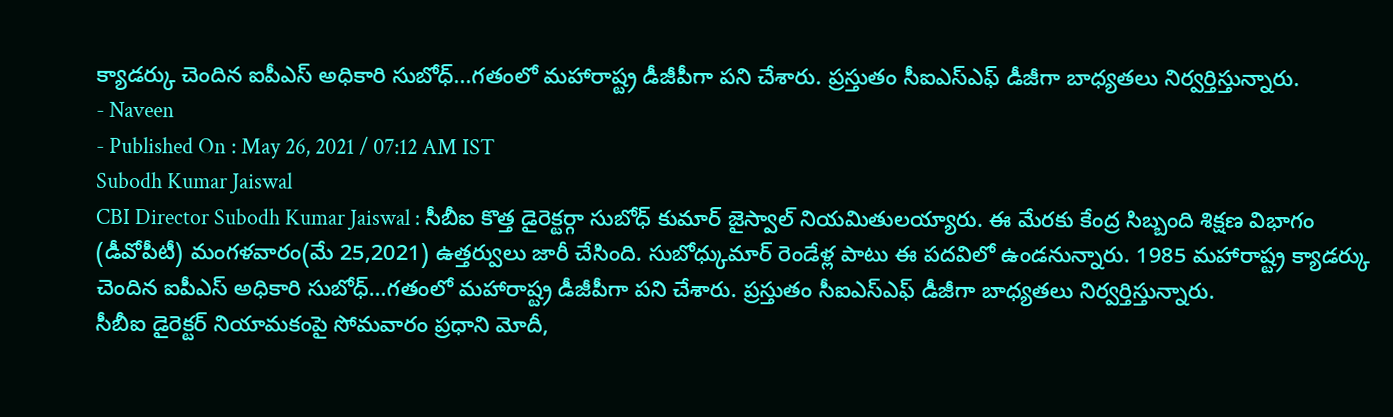క్యాడర్కు చెందిన ఐపీఎస్ అధికారి సుబోధ్...గతంలో మహారాష్ట్ర డీజీపీగా పని చేశారు. ప్రస్తుతం సీఐఎస్ఎఫ్ డీజీగా బాధ్యతలు నిర్వర్తిస్తున్నారు.
- Naveen
- Published On : May 26, 2021 / 07:12 AM IST
Subodh Kumar Jaiswal
CBI Director Subodh Kumar Jaiswal : సీబీఐ కొత్త డైరెక్టర్గా సుబోధ్ కుమార్ జైస్వాల్ నియమితులయ్యారు. ఈ మేరకు కేంద్ర సిబ్బంది శిక్షణ విభాగం (డీవోపీటీ) మంగళవారం(మే 25,2021) ఉత్తర్వులు జారీ చేసింది. సుబోధ్కుమార్ రెండేళ్ల పాటు ఈ పదవిలో ఉండనున్నారు. 1985 మహారాష్ట్ర క్యాడర్కు చెందిన ఐపీఎస్ అధికారి సుబోధ్…గతంలో మహారాష్ట్ర డీజీపీగా పని చేశారు. ప్రస్తుతం సీఐఎస్ఎఫ్ డీజీగా బాధ్యతలు నిర్వర్తిస్తున్నారు.
సీబీఐ డైరెక్టర్ నియామకంపై సోమవారం ప్రధాని మోదీ,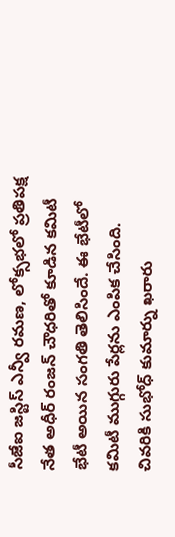సీజేఐ జస్టిస్ ఎన్వీ రమణ, లోక్సభలో ప్రతిపక్ష నేత అధీర్ రంజన్ చౌధరితో కూడిన కమిటీ భేటీ అయిన సంగతి తెలిసిందే. ఈ భేటీలో కమిటీ ముగ్గురు పేర్లను ఎంపిక చేసింది. చివరికి సుభోధ్ కుమార్ను ఖరారు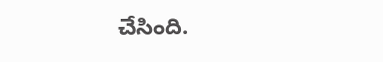చేసింది.